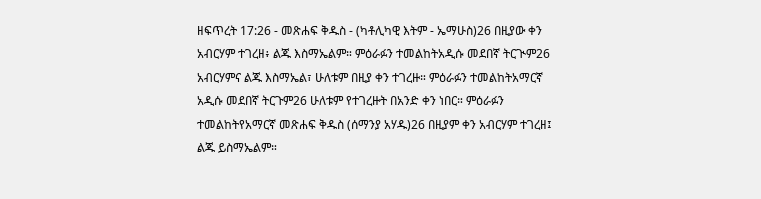ዘፍጥረት 17:26 - መጽሐፍ ቅዱስ - (ካቶሊካዊ እትም - ኤማሁስ)26 በዚያው ቀን አብርሃም ተገረዘ፥ ልጁ እስማኤልም። ምዕራፉን ተመልከትአዲሱ መደበኛ ትርጒም26 አብርሃምና ልጁ እስማኤል፣ ሁለቱም በዚያ ቀን ተገረዙ። ምዕራፉን ተመልከትአማርኛ አዲሱ መደበኛ ትርጉም26 ሁለቱም የተገረዙት በአንድ ቀን ነበር። ምዕራፉን ተመልከትየአማርኛ መጽሐፍ ቅዱስ (ሰማንያ አሃዱ)26 በዚያም ቀን አብርሃም ተገረዘ፤ ልጁ ይስማኤልም።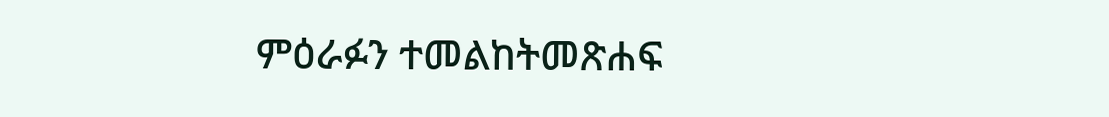ምዕራፉን ተመልከትመጽሐፍ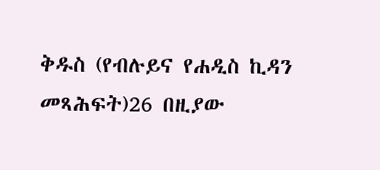ቅዱስ (የብሉይና የሐዲስ ኪዳን መጻሕፍት)26 በዚያው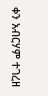ቀን አብርሃም ተገረዘ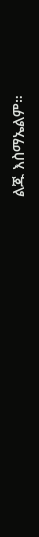ልጁ እስማኤልም።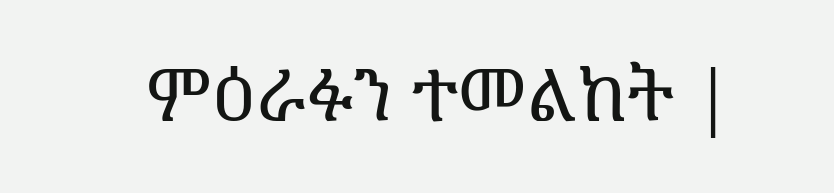ምዕራፉን ተመልከት |